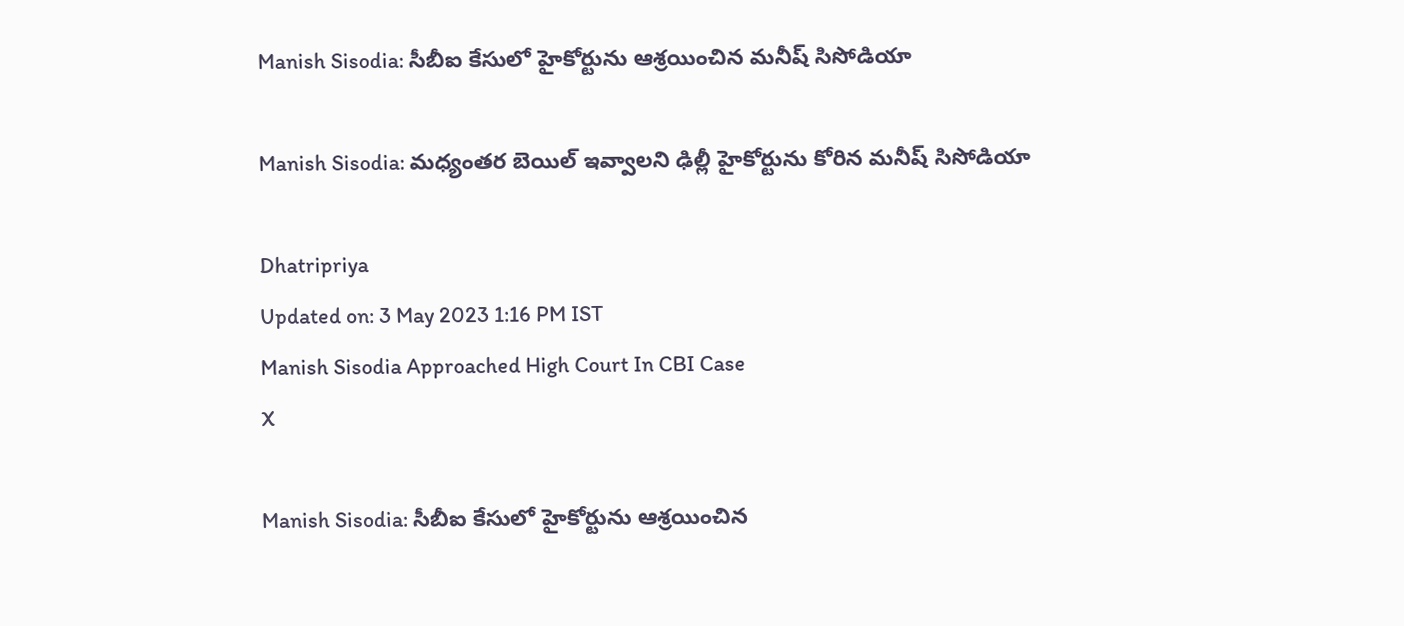Manish Sisodia: సీబీఐ కేసులో హైకోర్టును ఆశ్రయించిన మనీష్ సిసోడియా

Manish Sisodia: మధ్యంతర బెయిల్ ఇవ్వాలని ఢిల్లీ హైకోర్టును కోరిన మనీష్ సిసోడియా

Dhatripriya
Updated on: 3 May 2023 1:16 PM IST
Manish Sisodia Approached High Court In CBI Case
X

Manish Sisodia: సీబీఐ కేసులో హైకోర్టును ఆశ్రయించిన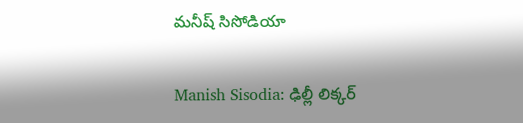మనీష్ సిసోడియా

Manish Sisodia: ఢిల్లీ లిక్కర్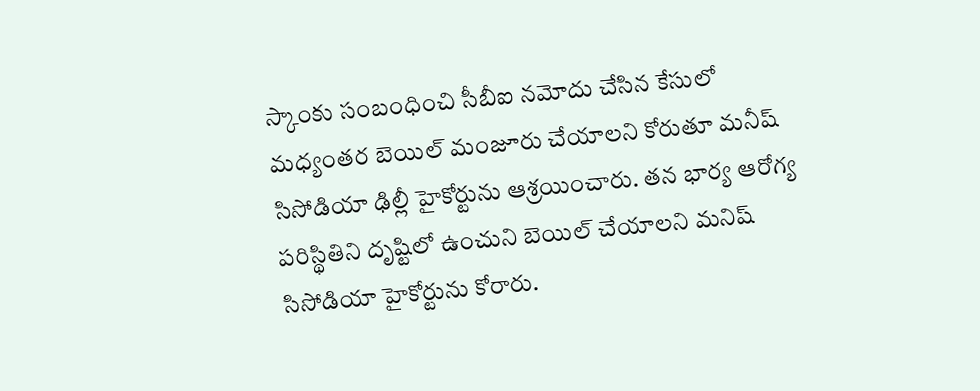స్కాంకు సంబంధించి సీబీఐ నమోదు చేసిన కేసులో మధ్యంతర బెయిల్ మంజూరు చేయాలని కోరుతూ మనీష్ సిసోడియా ఢిల్లీ హైకోర్టును ఆశ్రయించారు. తన భార్య ఆరోగ్య పరిస్థితిని దృష్టిలో ఉంచుని బెయిల్ చేయాలని మనిష్ సిసోడియా హైకోర్టును కోరారు.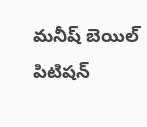మనీష్ బెయిల్ పిటిషన్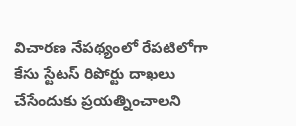విచారణ నేపథ్యంలో రేపటిలోగా కేసు స్టేటస్ రిపోర్టు దాఖలు చేసేందుకు ప్రయత్నించాలని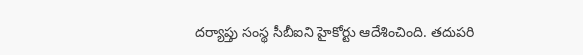దర్యాప్తు సంస్థ సీబీఐని హైకోర్టు ఆదేశించింది. తదుపరి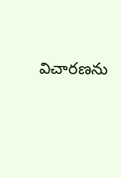విచారణను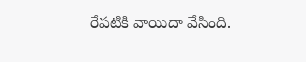రేపటికి వాయిదా వేసింది.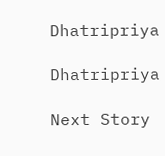Dhatripriya

Dhatripriya

Next Story